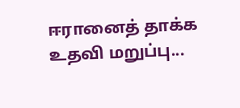ஈரானைத் தாக்க உதவி மறுப்பு...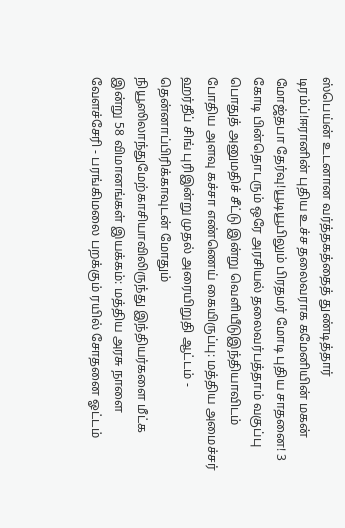ஸ்பெய்ன் உடனான வர்த்தகத்தைத் துண்டித்தார் டிரம்ப்!ஈரானின் புதிய உச்ச தலைவராக கமேனியின் மகன் மோஜ்தபா தேர்வு!யூடியூபிலும் பிரதமர் மோடி புதிய சாதனை! 3 கோடி பின்தொடரும் ஒரே அரசியல் தலைவர்பத்தாம் வகுப்பு பொதுத் அனுமதிச் சீட்டு இன்று வெளியீடுஇந்தியாவிடம் போதிய அளவு கச்சா எண்ணெய் கையிருப்பு: மத்திய அமைச்சர் ஹர்தீப் சிங் புரிஇன்று முதல் அரையிறுதி ஆட்டம் - தென்னாப்பிரிக்காவுடன் மோதும் நியூஸிலாந்துமேற்காசியாவிலிருந்து இந்தியர்களை மீட்க இன்று 58 விமானங்கள் இயக்கம்: மத்திய அரசு நாளை வேளச்சேரி - பரங்கிமலை பறக்கும் ரயில் சோதனை ஓட்டம்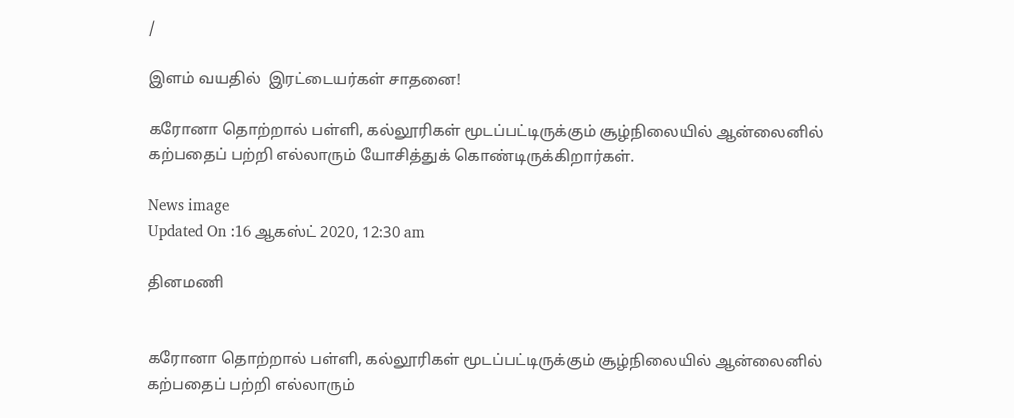/

இளம் வயதில்  இரட்டையர்கள் சாதனை!

கரோனா தொற்றால் பள்ளி, கல்லூரிகள் மூடப்பட்டிருக்கும் சூழ்நிலையில் ஆன்லைனில் கற்பதைப் பற்றி எல்லாரும் யோசித்துக் கொண்டிருக்கிறார்கள்.

News image
Updated On :16 ஆகஸ்ட் 2020, 12:30 am

தினமணி


கரோனா தொற்றால் பள்ளி, கல்லூரிகள் மூடப்பட்டிருக்கும் சூழ்நிலையில் ஆன்லைனில் கற்பதைப் பற்றி எல்லாரும்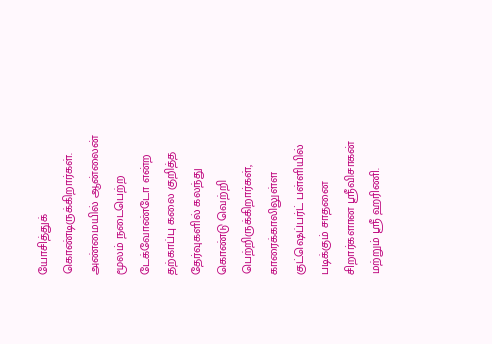யோசித்துக் கொண்டிருக்கிறார்கள்.
அண்மையில் ஆன்லைன் மூலம் நடைபெற்ற டேக்வோண்டோ என்ற தற்காப்பு கலை குறித்த தேர்வுகளில் கலந்து கொண்டு வெற்றி பெற்றிருக்கிறார்கள், காரைக்காலிலுள்ள குட்ஷெப்பர்ட் பள்ளியில் படிக்கும் சாதனை சிறார்களான ஸ்ரீவிசாகன் மற்றும் ஸ்ரீ ஹரிணி.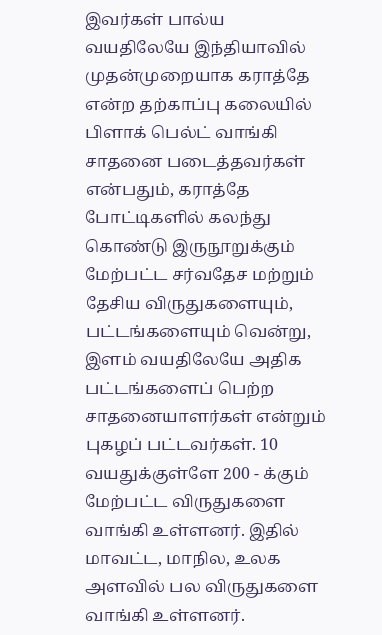இவர்கள் பால்ய வயதிலேயே இந்தியாவில் முதன்முறையாக கராத்தே என்ற தற்காப்பு கலையில் பிளாக் பெல்ட் வாங்கி சாதனை படைத்தவர்கள் என்பதும், கராத்தே போட்டிகளில் கலந்து கொண்டு இருநூறுக்கும் மேற்பட்ட சர்வதேச மற்றும் தேசிய விருதுகளையும், பட்டங்களையும் வென்று, இளம் வயதிலேயே அதிக பட்டங்களைப் பெற்ற சாதனையாளர்கள் என்றும் புகழப் பட்டவர்கள். 10 வயதுக்குள்ளே 200 - க்கும் மேற்பட்ட விருதுகளை வாங்கி உள்ளனர். இதில் மாவட்ட, மாநில, உலக அளவில் பல விருதுகளை வாங்கி உள்ளனர்.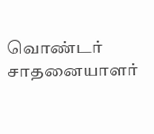வொண்டர் சாதனையாளர்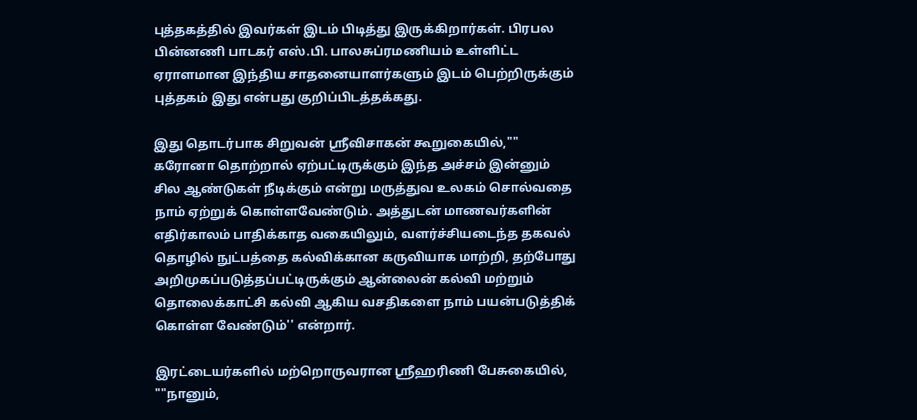புத்தகத்தில் இவர்கள் இடம் பிடித்து இருக்கிறார்கள். பிரபல பின்னணி பாடகர் எஸ்.பி. பாலசுப்ரமணியம் உள்ளிட்ட ஏராளமான இந்திய சாதனையாளர்களும் இடம் பெற்றிருக்கும் புத்தகம் இது என்பது குறிப்பிடத்தக்கது.

இது தொடர்பாக சிறுவன் ஸ்ரீவிசாகன் கூறுகையில்,"" கரோனா தொற்றால் ஏற்பட்டிருக்கும் இந்த அச்சம் இன்னும் சில ஆண்டுகள் நீடிக்கும் என்று மருத்துவ உலகம் சொல்வதை நாம் ஏற்றுக் கொள்ளவேண்டும். அத்துடன் மாணவர்களின் எதிர்காலம் பாதிக்காத வகையிலும், வளர்ச்சியடைந்த தகவல் தொழில் நுட்பத்தை கல்விக்கான கருவியாக மாற்றி, தற்போது அறிமுகப்படுத்தப்பட்டிருக்கும் ஆன்லைன் கல்வி மற்றும் தொலைக்காட்சி கல்வி ஆகிய வசதிகளை நாம் பயன்படுத்திக் கொள்ள வேண்டும்'' என்றார்.

இரட்டையர்களில் மற்றொருவரான ஸ்ரீஹரிணி பேசுகையில், ""நானும்,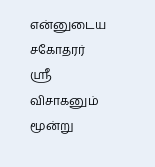என்னுடைய சகோதரர் ஸ்ரீ விசாகனும் மூன்று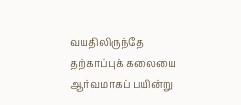வயதிலிருந்தே தற்காப்புக் கலையை ஆர்வமாகப் பயின்று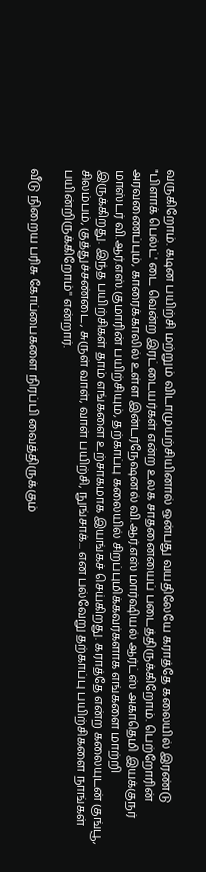வருகிறோம். கடின பயிற்சி மற்றும் விடாமுயற்சியினால் ஒன்பது வயதிலேயே கராத்தே கலையில் இரண்டு "பிளாக் பெல்ட்' டை வென்ற இரட்டையர்கள் என்ற உலக சாதனையைப் படைத்திருக்கிறோம். பெற்றோரின் அரவணைப்பும், காரைக்காலில் உள்ள இன்டர்நேஷனல் வி.ஆர்.எஸ் மார்ஷியல் ஆர்ட்ஸ் அகாதெமி இயக்குநர் மாஸ்டர் வி.ஆர்.எஸ்.குமாரின் பயிற்சியும், தற்காப்பு கலையில் சிறப்புமிக்கவர்களாக எங்களை மாற்றி இருக்கிறது. இந்த பயிற்சிகள் தாம் எங்களை உற்சாகமாக இயங்கச் செய்கிறது. கராத்தே என்ற கலையுடன் குங்பூ, சிலம்பம், குத்துச்சண்டை, சுருள் வாள், வாள் பயிற்சி, நுங்சாக்... என பல்வேறு தற்காப்பு பயிற்சிகளை நாங்கள் பயின்றிருக்கிறோம்'' என்றார்.

வீடு நிறைய பரிசு கோப்பைகளை நிரப்பி வைத்திருக்கும்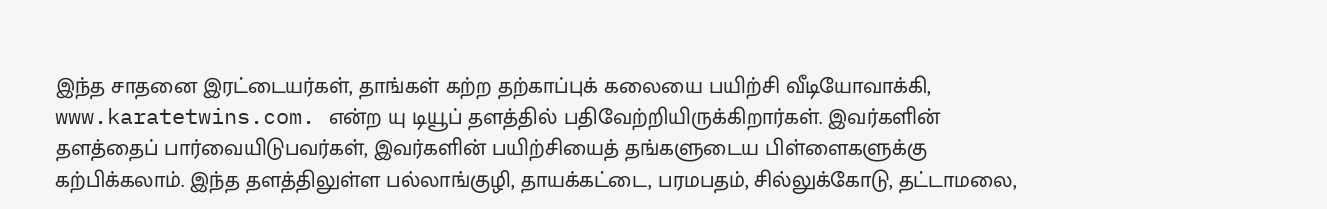இந்த சாதனை இரட்டையர்கள், தாங்கள் கற்ற தற்காப்புக் கலையை பயிற்சி வீடியோவாக்கி, www.karatetwins.com. என்ற யு டியூப் தளத்தில் பதிவேற்றியிருக்கிறார்கள். இவர்களின் தளத்தைப் பார்வையிடுபவர்கள், இவர்களின் பயிற்சியைத் தங்களுடைய பிள்ளைகளுக்கு கற்பிக்கலாம். இந்த தளத்திலுள்ள பல்லாங்குழி, தாயக்கட்டை, பரமபதம், சில்லுக்கோடு, தட்டாமலை,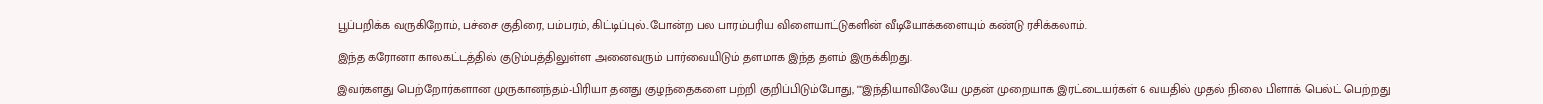பூப்பறிக்க வருகிறோம், பச்சை குதிரை, பம்பரம், கிட்டிப்புல்..போன்ற பல பாரம்பரிய விளையாட்டுகளின் வீடியோக்களையும் கண்டு ரசிக்கலாம்.

இந்த கரோனா காலகட்டத்தில் குடும்பத்திலுள்ள அனைவரும் பார்வையிடும் தளமாக இந்த தளம் இருக்கிறது.

இவர்களது பெற்றோர்களான முருகானந்தம்-பிரியா தனது குழந்தைகளை பற்றி குறிப்பிடும்போது, ""இந்தியாவிலேயே முதன் முறையாக இரட்டையர்கள் 6 வயதில் முதல் நிலை பிளாக் பெல்ட் பெற்றது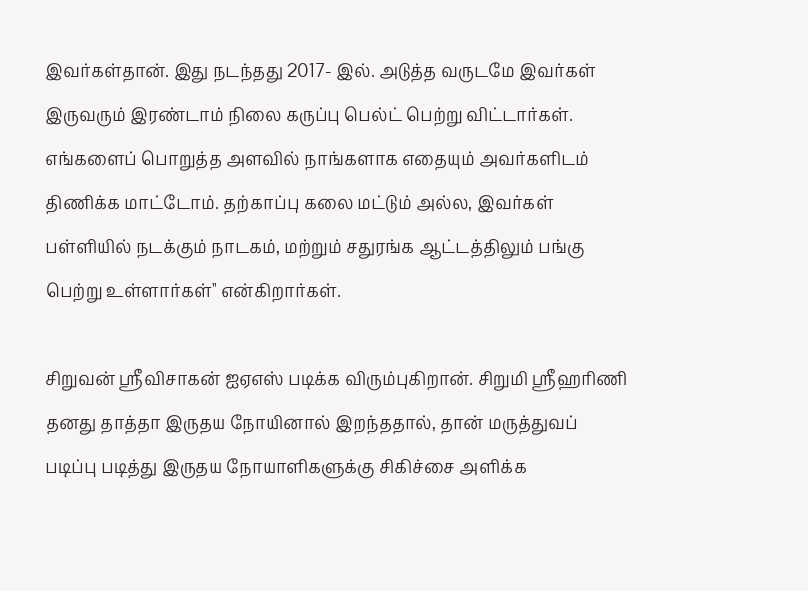இவர்கள்தான். இது நடந்தது 2017- இல். அடுத்த வருடமே இவர்கள் இருவரும் இரண்டாம் நிலை கருப்பு பெல்ட் பெற்று விட்டார்கள். எங்களைப் பொறுத்த அளவில் நாங்களாக எதையும் அவர்களிடம் திணிக்க மாட்டோம். தற்காப்பு கலை மட்டும் அல்ல, இவர்கள் பள்ளியில் நடக்கும் நாடகம், மற்றும் சதுரங்க ஆட்டத்திலும் பங்கு பெற்று உள்ளார்கள்'' என்கிறார்கள்.

சிறுவன் ஸ்ரீவிசாகன் ஐஏஎஸ் படிக்க விரும்புகிறான். சிறுமி ஸ்ரீஹரிணி தனது தாத்தா இருதய நோயினால் இறந்ததால், தான் மருத்துவப் படிப்பு படித்து இருதய நோயாளிகளுக்கு சிகிச்சை அளிக்க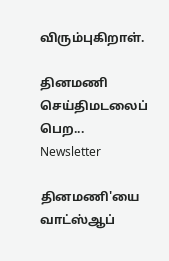விரும்புகிறாள்.

தினமணி செய்திமடலைப் பெற... Newsletter

தினமணி'யை வாட்ஸ்ஆப்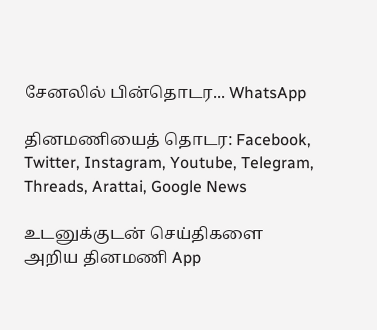சேனலில் பின்தொடர... WhatsApp

தினமணியைத் தொடர: Facebook, Twitter, Instagram, Youtube, Telegram, Threads, Arattai, Google News

உடனுக்குடன் செய்திகளை அறிய தினமணி App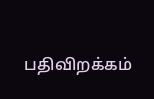பதிவிறக்கம்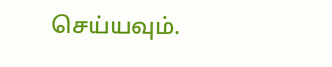செய்யவும்.